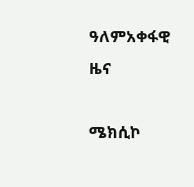ዓለምአቀፋዊ ዜና

ሜክሲኮ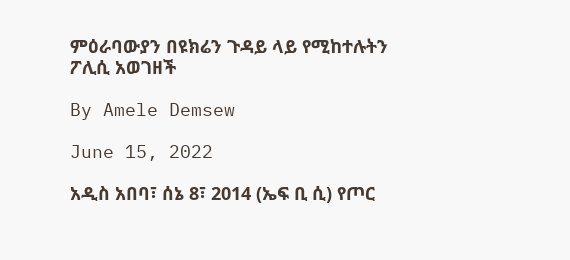ምዕራባውያን በዩክሬን ጉዳይ ላይ የሚከተሉትን ፖሊሲ አወገዘች

By Amele Demsew

June 15, 2022

አዲስ አበባ፣ ሰኔ 8፣ 2014 (ኤፍ ቢ ሲ) የጦር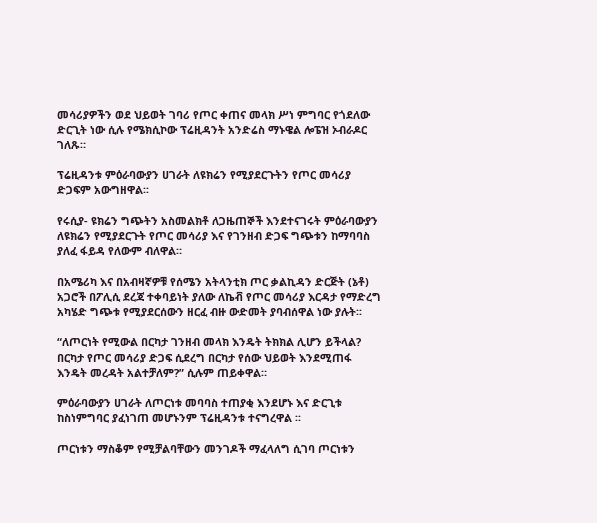መሳሪያዎችን ወደ ህይወት ገባሪ የጦር ቀጠና መላክ ሥነ ምግባር የጎደለው ድርጊት ነው ሲሉ የሜክሲኮው ፕሬዚዳንት አንድሬስ ማኑዌል ሎፔዝ ኦብራዶር ገለጹ።

ፕሬዚዳንቱ ምዕራባውያን ሀገራት ለዩክሬን የሚያደርጉትን የጦር መሳሪያ ድጋፍም አውግዘዋል፡፡

የሩሲያ- ዩክሬን ግጭትን አስመልክቶ ለጋዜጠኞች እንደተናገሩት ምዕራባውያን ለዩክሬን የሚያደርጉት የጦር መሳሪያ እና የገንዘብ ድጋፍ ግጭቱን ከማባባስ ያለፈ ፋይዳ የለውም ብለዋል።

በአሜሪካ እና በአብዛኛዎቹ የሰሜን አትላንቲክ ጦር ቃልኪዳን ድርጅት (ኔቶ) አጋሮች በፖሊሲ ደረጃ ተቀባይነት ያለው ለኬቭ የጦር መሳሪያ እርዳታ የማድረግ አካሄድ ግጭቱ የሚያደርሰውን ዘርፈ ብዙ ውድመት ያባብሰዋል ነው ያሉት፡፡

“ለጦርነት የሚውል በርካታ ገንዘብ መላክ እንዴት ትክክል ሊሆን ይችላል? በርካታ የጦር መሳሪያ ድጋፍ ሲደረግ በርካታ የሰው ህይወት እንደሚጠፋ እንዴት መረዳት አልተቻለም?” ሲሉም ጠይቀዋል።

ምዕራባውያን ሀገራት ለጦርነቱ መባባስ ተጠያቂ እንደሆኑ እና ድርጊቱ ከስነምግባር ያፈነገጠ መሆኑንም ፕሬዚዳንቱ ተናግረዋል ፡፡

ጦርነቱን ማስቆም የሚቻልባቸውን መንገዶች ማፈላለግ ሲገባ ጦርነቱን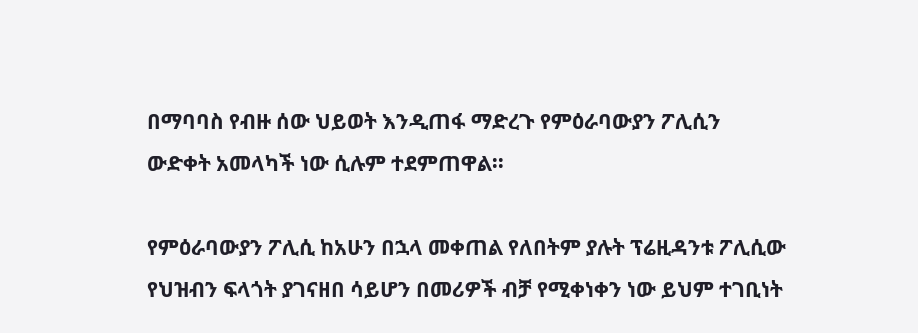በማባባስ የብዙ ሰው ህይወት እንዲጠፋ ማድረጉ የምዕራባውያን ፖሊሲን ውድቀት አመላካች ነው ሲሉም ተደምጠዋል፡፡

የምዕራባውያን ፖሊሲ ከአሁን በኋላ መቀጠል የለበትም ያሉት ፕሬዚዳንቱ ፖሊሲው የህዝብን ፍላጎት ያገናዘበ ሳይሆን በመሪዎች ብቻ የሚቀነቀን ነው ይህም ተገቢነት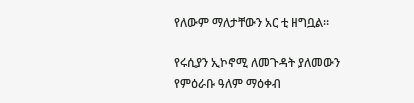የለውም ማለታቸውን አር ቲ ዘግቧል፡፡

የሩሲያን ኢኮኖሚ ለመጉዳት ያለመውን የምዕራቡ ዓለም ማዕቀብ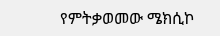የምትቃወመው ሜክሲኮ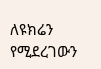ለዩክሬን የሚደረገውን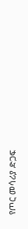የጦር መሳሪያ ድጋፍ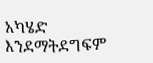አካሄድ እንደማትደግፍም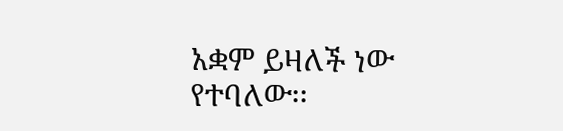አቋም ይዛለች ነው የተባለው፡፡